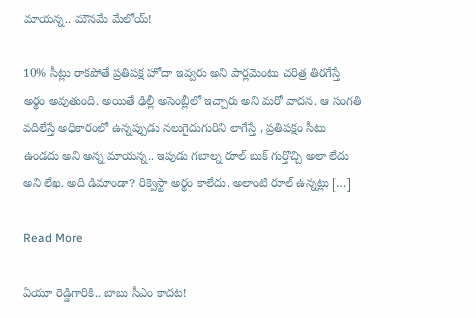మాయన్న.. మౌనమే మేలోయ్!

10% సీట్లు రాకపోతే ప్రతిపక్ష హోదా ఇవ్వరు అని పార్లమెంటు చరిత్ర తిరగేస్తే అర్థం అవుతుంది. అయితే ఢిల్లీ అసెంబ్లీలో ఇచ్చారు అని మరో వాదన‌. ఆ సంగతి వదిలేస్తే అధికారంలో ఉన్నప్పుడు నలుగైదుగురిని లాగేస్తే , ప్రతిపక్షం సీటు ఉండదు అని అన్న మాయన్న.. ఇపుడు గబాల్న రూల్ బుక్ గుర్తొచ్చి అలా లేదు అని లేఖ. అది డిమాండా? రిక్వెస్టా అర్థం కాలేదు. అలాంటి రూల్ ఉన్నట్లు […]

Read More

ఏయూ రెడ్డిగారికి.. బాబు సీఎం కాదట!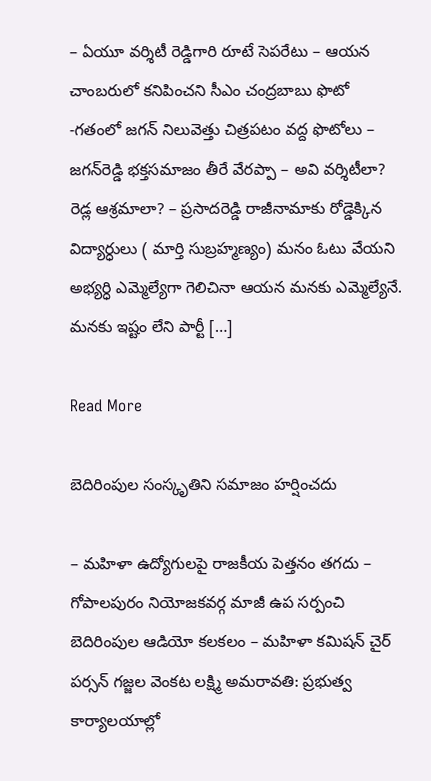– ఏయూ వర్శిటీ రెడ్డిగారి రూటే సెపరేటు – ఆయన చాంబరులో కనిపించని సీఎం చంద్రబాబు ఫొటో -గతంలో జగన్ నిలువెత్తు చిత్రపటం వద్ద ఫొటోలు – జగన్‌రెడ్డి భక్తసమాజం తీరే వేరప్పా – అవి వర్శిటీలా? రెడ్ల ఆశ్రమాలా? – ప్రసాదరెడ్డి రాజీనామాకు రోడ్డెక్కిన విద్యార్ధులు ( మార్తి సుబ్రహ్మణ్యం) మనం ఓటు వేయని అభ్యర్ధి ఎమ్మెల్యేగా గెలిచినా ఆయన మనకు ఎమ్మెల్యేనే. మనకు ఇష్టం లేని పార్టీ […]

Read More

బెదిరింపుల సంస్కృతిని సమాజం హర్షించదు

– మహిళా ఉద్యోగులపై రాజకీయ పెత్తనం తగదు – గోపాలపురం నియోజకవర్గ మాజీ ఉప సర్పంచి బెదిరింపుల ఆడియో కలకలం – మహిళా కమిషన్ చైర్ పర్సన్ గజ్జల వెంకట లక్ష్మి అమరావతి: ప్రభుత్వ కార్యాలయాల్లో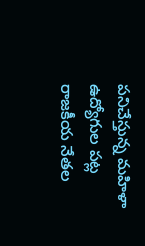పనిచేస్తున్న మహిళా ఉద్యోగుల పట్ల రాజకీయ నేతల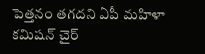పెత్తనం తగదని ఏపీ మహిళా కమిషన్ చైర్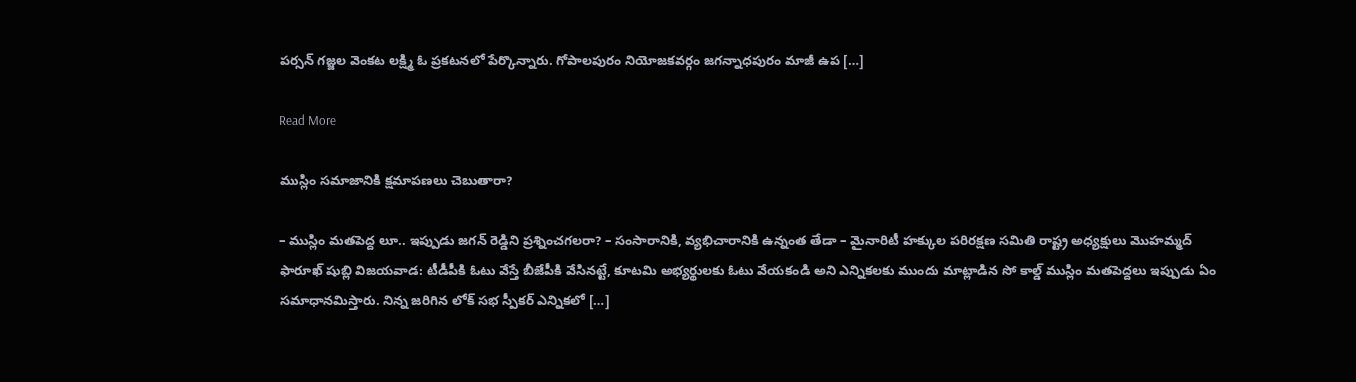పర్సన్ గజ్జల వెంకట లక్ష్మి ఓ ప్రకటనలో పేర్కొన్నారు. గోపాలపురం నియోజకవర్గం జగన్నాధపురం మాజీ ఉప […]

Read More

ముస్లిం సమాజానికి క్షమాపణలు చెబుతారా?

– ముస్లిం మతపెద్ద లూ.. ఇప్పుడు జగన్ రెడ్డిని ప్రశ్నించగలరా? – సంసారానికి, వ్యభిచారానికి ఉన్నంత తేడా – మైనారిటీ హక్కుల పరిరక్షణ సమితి రాష్ట్ర అధ్యక్షులు మొహమ్మద్ ఫారూఖ్ షుబ్లి విజయవాడ: టీడీపీకి ఓటు వేస్తే బీజేపీకి వేసినట్టే, కూటమి అభ్యర్థులకు ఓటు వేయకండి అని ఎన్నికలకు ముందు మాట్లాడిన సో కాల్డ్ ముస్లిం మతపెద్దలు ఇప్పుడు ఏం సమాధానమిస్తారు. నిన్న జరిగిన లోక్ సభ స్పీకర్ ఎన్నికలో […]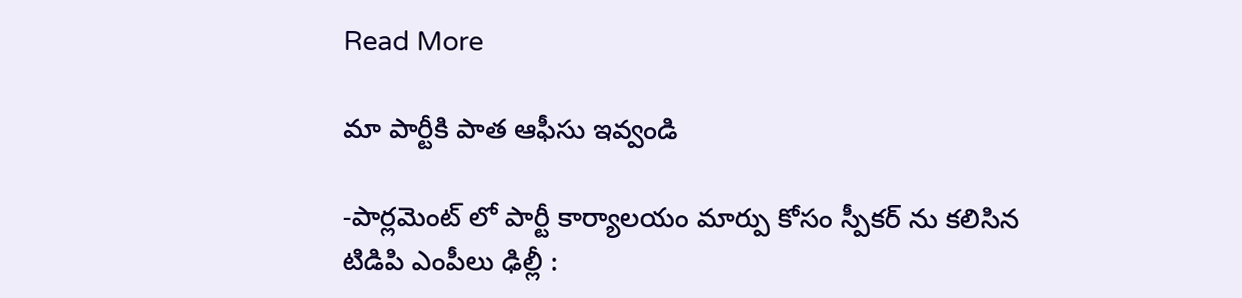Read More

మా పార్టీకి పాత ఆఫీసు ఇవ్వండి

-పార్ల‌మెంట్ లో పార్టీ కార్యాల‌యం మార్పు కోసం స్పీక‌ర్ ను క‌లిసిన టిడిపి ఎంపీలు ఢిల్లీ :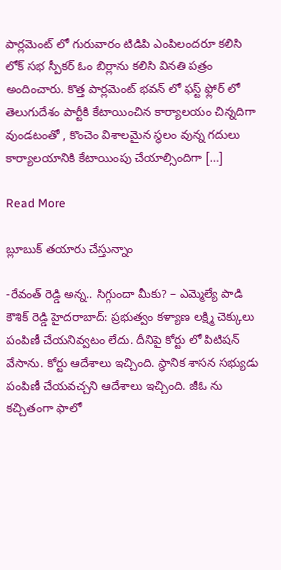పార్ల‌మెంట్ లో గురువారం టిడిపి ఎంపిలంద‌రూ క‌లిసి లోక్ స‌భ స్పీక‌ర్ ఓం బిర్లాను క‌లిసి విన‌తి ప‌త్రం అందించారు. కొత్త పార్ల‌మెంట్ భ‌వ‌న్ లో ఫ‌స్ట్ ఫ్లోర్ లో తెలుగుదేశం పార్టీకి కేటాయించిన కార్యాల‌యం చిన్న‌దిగా వుండ‌టంతో , కొంచెం విశాల‌మైన స్థ‌లం వున్న గ‌దులు కార్యాల‌యానికి కేటాయింపు చేయాల్సిందిగా […]

Read More

బ్లూబుక్ తయారు చేస్తున్నాం

-రేవంత్ రెడ్డి అన్న.. సిగ్గుందా మీకు? – ఎమ్మెల్యే పాడి కౌశిక్ రెడ్డి హైదరాబాద్: ప్రభుత్వం కళ్యాణ లక్ష్మి చెక్కులు పంపిణీ చేయనివ్వటం లేదు. దీనిపై కోర్టు లో పిటిషన్ వేసాను. కోర్టు ఆదేశాలు ఇచ్చింది. స్థానిక శాసన సభ్యుడు పంపిణీ చేయవచ్చని ఆదేశాలు ఇచ్చింది. జీఓ ను కచ్చితంగా ఫాలో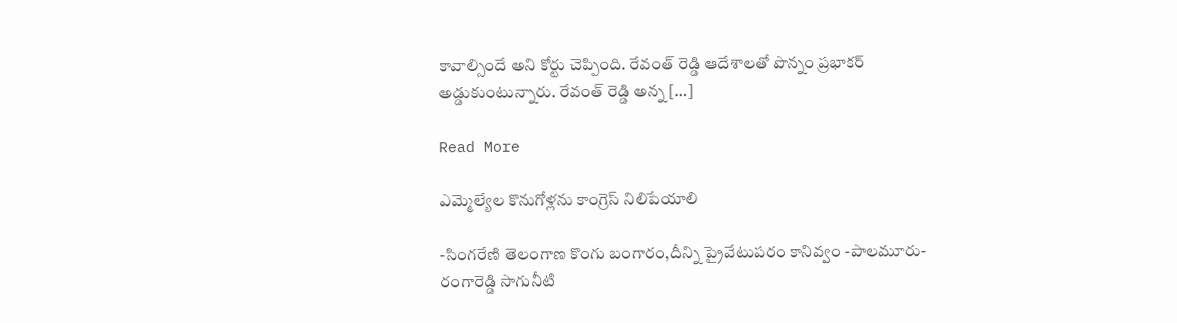కావాల్సిందే అని కోర్టు చెప్పింది. రేవంత్ రెడ్డి ఆదేశాలతో పొన్నం ప్రభాకర్ అడ్డుకుంటున్నారు. రేవంత్ రెడ్డి అన్న […]

Read More

ఎమ్మెల్యేల కొనుగోళ్లను కాంగ్రెస్ నిలిపేయాలి

-సింగరేణి తెలంగాణ కొంగు బంగారం,దీన్ని ప్రైవేటుపరం కానివ్వం -పాలమూరు-రంగారెడ్డి సాగునీటి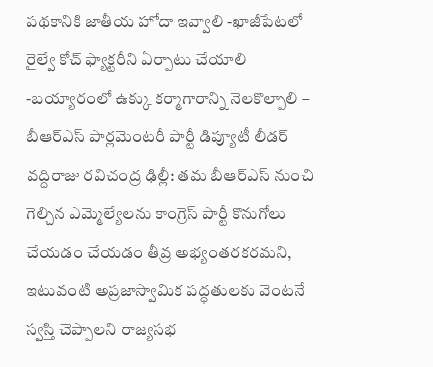పథకానికి జాతీయ హోదా ఇవ్వాలి -ఖాజీపేటలో రైల్వే కోచ్ ఫ్యాక్టరీని ఏర్పాటు చేయాలి -బయ్యారంలో ఉక్కు కర్మాగారాన్ని నెలకొల్పాలి – బీఆర్ఎస్ పార్లమెంటరీ పార్టీ డిప్యూటీ లీడర్ వద్దిరాజు రవిచంద్ర ఢిల్లీ: తమ బీఆర్ఎస్ నుంచి గెల్చిన ఎమ్మెల్యేలను కాంగ్రెస్ పార్టీ కొనుగోలు చేయడం చేయడం తీవ్ర అభ్యంతరకరమని, ఇటువంటి అప్రజాస్వామిక పద్ధతులకు వెంటనే స్వస్తి చెప్పాలని రాజ్యసభ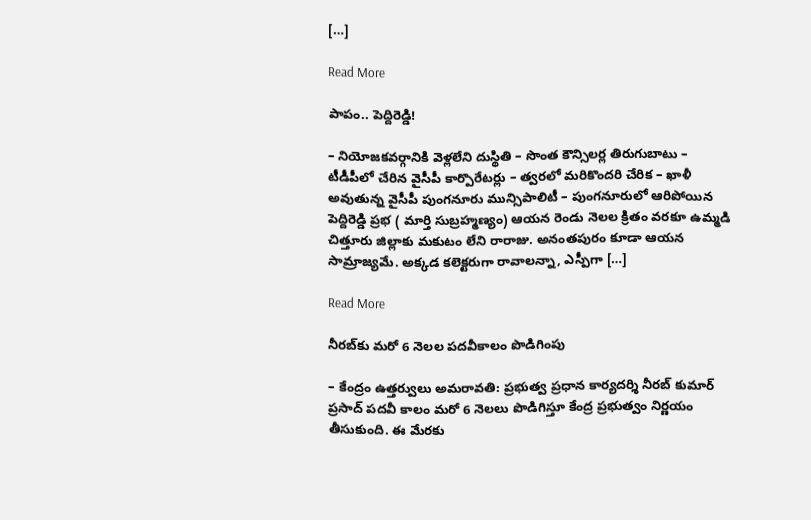[…]

Read More

పాపం.. పెద్దిరెడ్డి!

– నియోజకవర్గానికి వెళ్లలేని దుస్థితి – సొంత కౌన్సిలర్ల తిరుగుబాటు – టీడీపీలో చేరిన వైసీపీ కార్పొరేటర్లు – త్వరలో మరికొందరి చేరిక – ఖాళీ అవుతున్న వైసీపీ పుంగనూరు మున్సిపాలిటీ – పుంగనూరులో ఆరిపోయిన పెద్దిరెడ్డి ప్రభ ( మార్తి సుబ్రహ్మణ్యం) ఆయన రెండు నెలల క్రితం వరకూ ఉమ్మడి చిత్తూరు జిల్లాకు మకుటం లేని రారాజు. అనంతపురం కూడా ఆయన సామ్రాజ్యమే. అక్కడ కలెక్టరుగా రావాలన్నా, ఎస్పీగా […]

Read More

నీరబ్‌కు మరో 6 నెలల పదవీకాలం పొడిగింపు

– కేంద్రం ఉత్తర్వులు అమరావతి: ప్రభుత్వ ప్రధాన కార్యదర్శి నీరబ్ కుమార్ ప్రసాద్ పదవీ కాలం మరో 6 నెలలు పొడిగిస్తూ కేంద్ర ప్రభుత్వం నిర్ణయం తీసుకుంది. ఈ మేరకు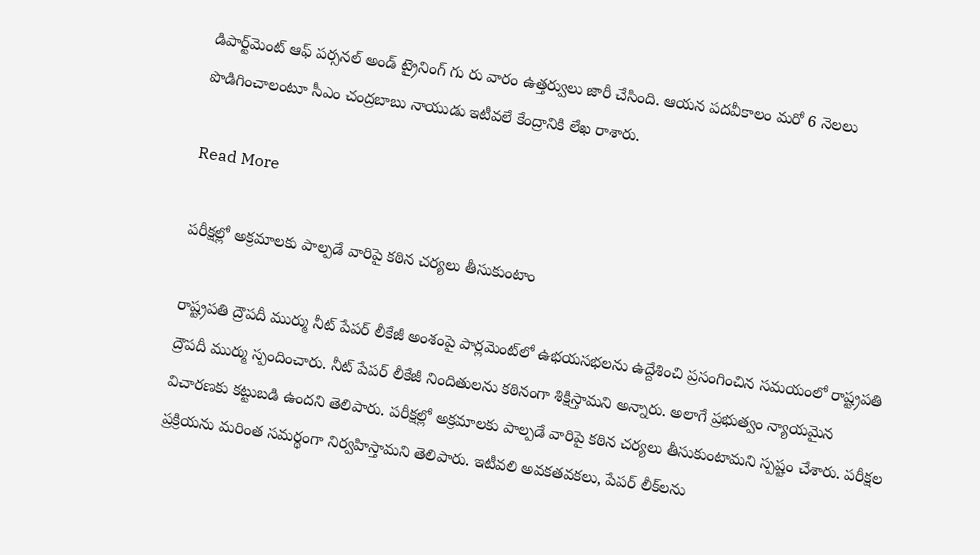డిపార్ట్‌మెంట్ ఆఫ్ పర్సనల్ అండ్ ట్రైనింగ్ గు రు వారం ఉత్తర్వులు జారీ చేసింది. ఆయన పదవీకాలం మరో 6 నెలలు పొడిగించాలంటూ సీఎం చంద్రబాబు నాయుడు ఇటీవలే కేంద్రానికి లేఖ రాశారు.

Read More

ప‌రీక్ష‌ల్లో అక్ర‌మాల‌కు పాల్ప‌డే వారిపై క‌ఠిన చ‌ర్య‌లు తీసుకుంటాం

రాష్ట్ర‌ప‌తి ద్రౌప‌దీ ముర్ము నీట్ పేప‌ర్ లీకేజీ అంశంపై పార్ల‌మెంట్‌లో ఉభ‌య‌స‌భ‌ల‌ను ఉద్దేశించి ప్ర‌సంగించిన స‌మ‌యంలో రాష్ట్ర‌ప‌తి ద్రౌప‌దీ ముర్ము స్పందించారు. నీట్ పేప‌ర్ లీకేజీ నిందితుల‌ను క‌ఠినంగా శిక్షిస్తామ‌ని అన్నారు. అలాగే ప్ర‌భుత్వం న్యాయమైన విచారణకు కట్టుబడి ఉందని తెలిపారు. ప‌రీక్ష‌ల్లో అక్ర‌మాల‌కు పాల్ప‌డే వారిపై క‌ఠిన చ‌ర్య‌లు తీసుకుంటామ‌ని స్ప‌ష్టం చేశారు. ప‌రీక్ష‌ల ప్ర‌క్రియను మ‌రింత స‌మ‌ర్థంగా నిర్వ‌హిస్తామ‌ని తెలిపారు. ఇటీవలి అవకతవకలు, పేపర్ లీక్‌లను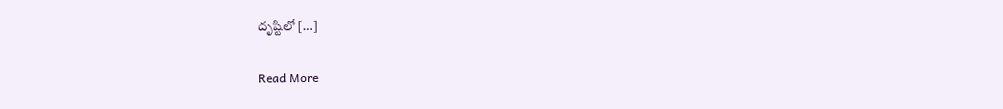దృష్టిలో […]

Read More